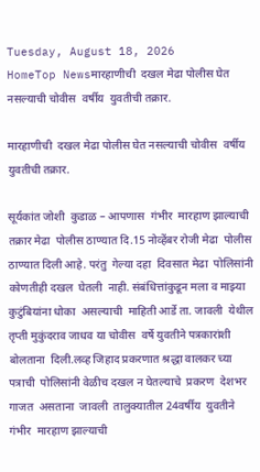Tuesday, August 18, 2026
HomeTop Newsमारहाणीची  दखल मेढा पोलीस घेत नसल्याची चोवीस  वर्षीय  युवतीची तक्रार.

मारहाणीची  दखल मेढा पोलीस घेत नसल्याची चोवीस  वर्षीय  युवतीची तक्रार.

सूर्यकांत जोशी  कुडाळ – आपणास  गंभीर  मारहाण झाल्याची तक्रार मेढा  पोलीस ठाण्यात दि.15 नोव्हेंबर रोजी मेढा  पोलीस ठाण्यात दिली आहे. परंतु  गेल्या दहा  दिवसात मेढा  पोलिसांनी कोणतीही दखल  घेतली  नाही. संबंधित्तांकुडून मला व माझ्या कुटुंबियांना धोका  असल्याची  माहिती आर्डे ता. जावली  येथील तृप्ती मुकुंदराव जाधव या चोवीस  वर्षे युवतीने पत्रकारांशी बोलताना  दिली.लव्ह जिहाद प्रकरणात श्रद्धा वालकर च्या पत्राची  पोलिसांनी वेळीच दखल न घेतल्याचे  प्रकरण  देशभर  गाजत  असताना  जावली  तालुक्यातील 24वर्षीय  युवतीने गंभीर  मारहाण झाल्याची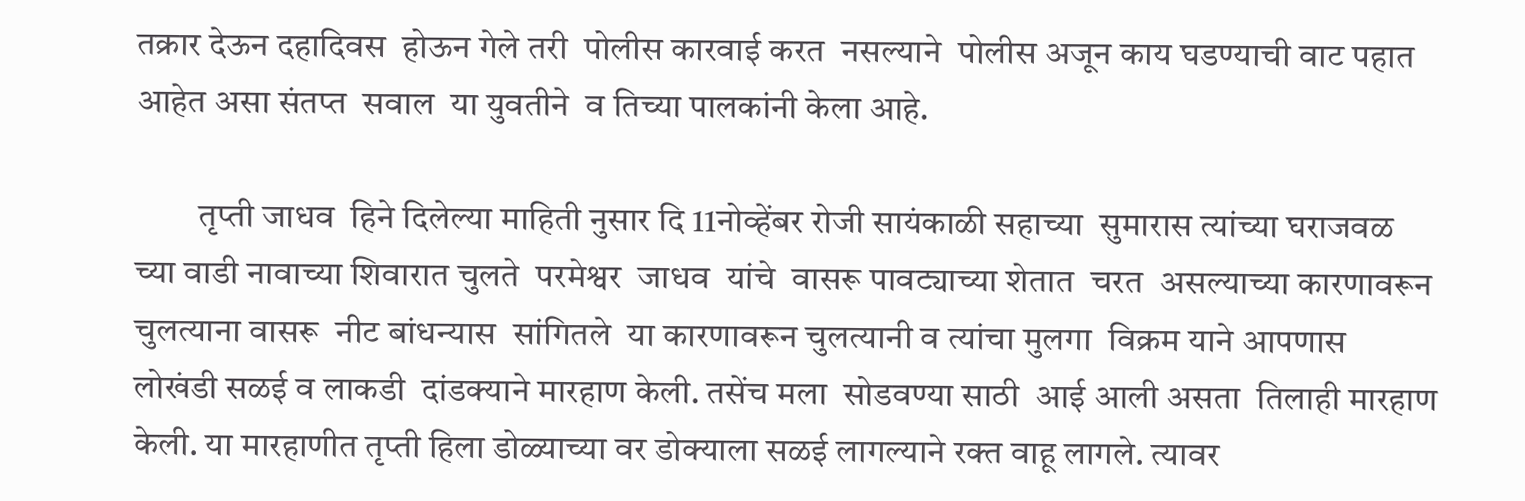तक्रार देऊन दहादिवस  होऊन गेले तरी  पोलीस कारवाई करत  नसल्याने  पोलीस अजून काय घडण्याची वाट पहात  आहेत असा संतप्त  सवाल  या युवतीने  व तिच्या पालकांनी केला आहे.

         तृप्ती जाधव  हिने दिलेल्या माहिती नुसार दि 11नोव्हेंबर रोजी सायंकाळी सहाच्या  सुमारास त्यांच्या घराजवळ च्या वाडी नावाच्या शिवारात चुलते  परमेश्वर  जाधव  यांचे  वासरू पावट्याच्या शेतात  चरत  असल्याच्या कारणावरून  चुलत्याना वासरू  नीट बांधन्यास  सांगितले  या कारणावरून चुलत्यानी व त्यांचा मुलगा  विक्रम याने आपणास  लोखंडी सळई व लाकडी  दांडक्याने मारहाण केली. तसेंच मला  सोडवण्या साठी  आई आली असता  तिलाही मारहाण केली. या मारहाणीत तृप्ती हिला डोळ्याच्या वर डोक्याला सळई लागल्याने रक्त वाहू लागले. त्यावर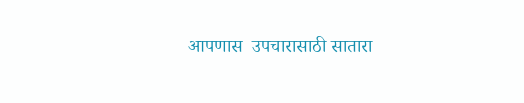आपणास  उपचारासाठी सातारा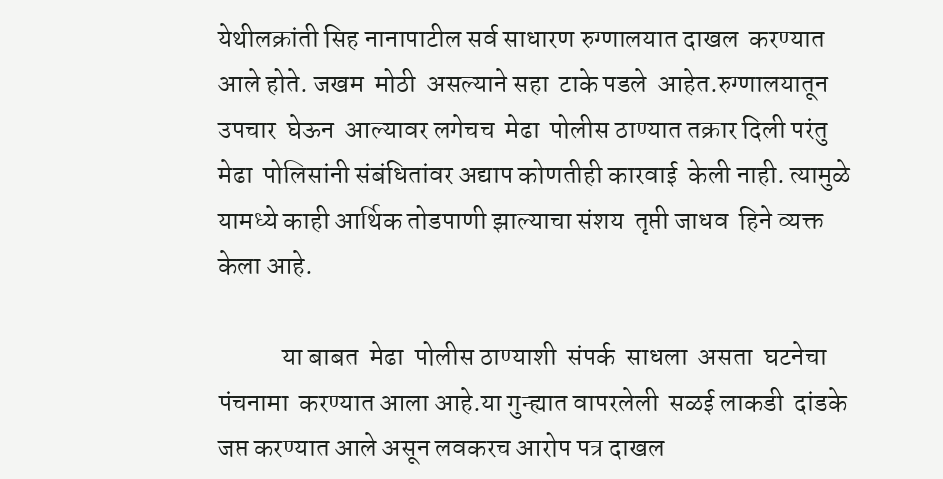येथीलक्रांती सिह नानापाटील सर्व साधारण रुग्णालयात दाखल  करण्यात आले होते. जखम  मोठी  असल्याने सहा  टाके पडले  आहेत.रुग्णालयातून उपचार  घेऊन  आल्यावर लगेचच  मेढा  पोलीस ठाण्यात तक्रार दिली परंतु मेढा  पोलिसांनी संबंधितांवर अद्याप कोणतीही कारवाई  केली नाही. त्यामुळे यामध्ये काही आर्थिक तोडपाणी झाल्याचा संशय  तृप्ती जाधव  हिने व्यक्त केला आहे.

            या बाबत  मेढा  पोलीस ठाण्याशी  संपर्क  साधला  असता  घटनेचा पंचनामा  करण्यात आला आहे.या गुन्ह्यात वापरलेली  सळई लाकडी  दांडके जप्त करण्यात आले असून लवकरच आरोप पत्र दाखल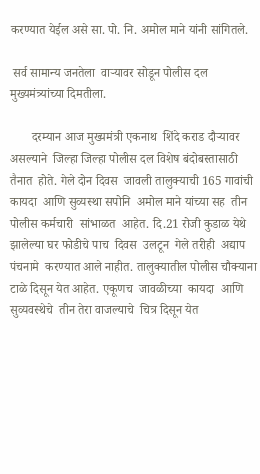करण्यात येईल असे सा. पो. नि. अमोल माने यांनी सांगितले.

 सर्व सामान्य जनतेला  वाऱ्यावर सोडून पोलीस दल मुख्यमंत्र्यांच्या दिमतीला.

       दरम्यान आज मुख्यमंत्री एकनाथ  शिंदे कराड दौऱ्यावर असल्याने  जिल्हा जिल्हा पोलीस दल विशेष बंदोबस्तासाठी  तैनात  होते. गेले दोन दिवस  जावली तालुक्याची 165 गावांची कायदा  आणि सुव्यस्था सपोनि  अमोल माने यांच्या सह  तीन पोलीस कर्मचारी  सांभाळत  आहेत. दि.21 रोजी कुडाळ येथे  झालेल्या घर फोडीचे पाच  दिवस  उलटून  गेले तरीही  अद्याप पंचनामे  करण्यात आले नाहीत. तालुक्यातील पोलीस चौक्याना  टाळे दिसून येत आहेत. एकूणच  जावळीच्या  कायदा  आणि सुव्यवस्थेचे  तीन तेरा वाजल्याचे  चित्र दिसून येत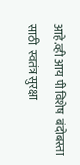आहे.व्ही आय पी विशेष  बंदोबस्ता  साठी  स्वतंत्र सुरक्षा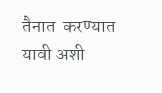तैनात  करण्यात यावी अशी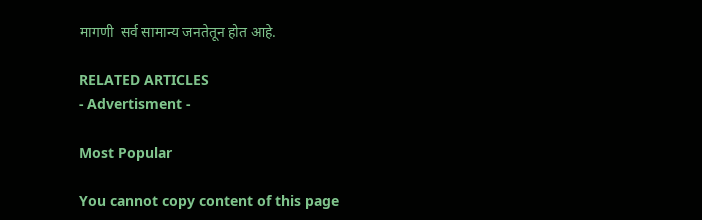मागणी  सर्व सामान्य जनतेतून होत आहे.

RELATED ARTICLES
- Advertisment -

Most Popular

You cannot copy content of this page